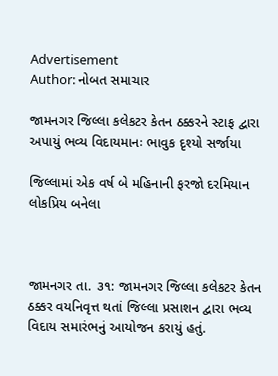Advertisement
Author: નોબત સમાચાર

જામનગર જિલ્લા કલેકટર કેતન ઠક્કરને સ્ટાફ દ્વારા અપાયું ભવ્ય વિદાયમાનઃ ભાવુક દૃશ્યો સર્જાયા

જિલ્લામાં એક વર્ષ બે મહિનાની ફરજો દરમિયાન લોકપ્રિય બનેલા



જામનગર તા. ૩૧: જામનગર જિલ્લા કલેકટર કેતન ઠક્કર વયનિવૃત્ત થતાં જિલ્લા પ્રસાશન દ્વારા ભવ્ય વિદાય સમારંભનું આયોજન કરાયું હતું.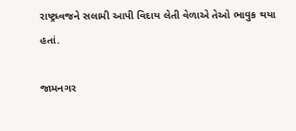રાષ્ટ્રધ્વજને સલામી આપી વિદાય લેતી વેળાએ તેઓ ભાવુક થયા હતાં.

જામનગર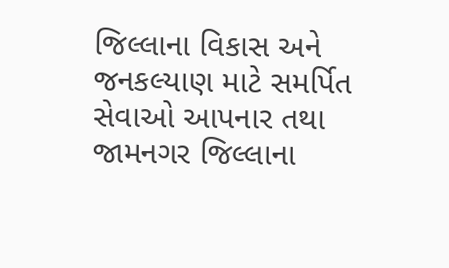જિલ્લાના વિકાસ અને જનકલ્યાણ માટે સમર્પિત સેવાઓ આપનાર તથા જામનગર જિલ્લાના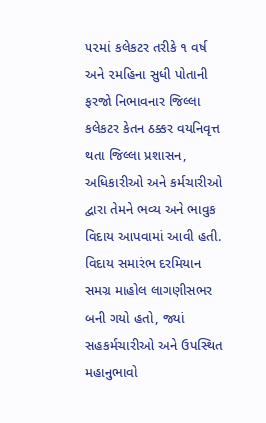૫૨માં કલેકટર તરીકે ૧ વર્ષ અને ૨મહિના સુધી પોતાની ફરજો નિભાવનાર જિલ્લા કલેકટર કેતન ઠક્કર વયનિવૃત્ત થતા જિલ્લા પ્રશાસન, અધિકારીઓ અને કર્મચારીઓ દ્વારા તેમને ભવ્ય અને ભાવુક વિદાય આપવામાં આવી હતી. વિદાય સમારંભ દરમિયાન સમગ્ર માહોલ લાગણીસભર બની ગયો હતો, જ્યાં સહકર્મચારીઓ અને ઉપસ્થિત મહાનુભાવો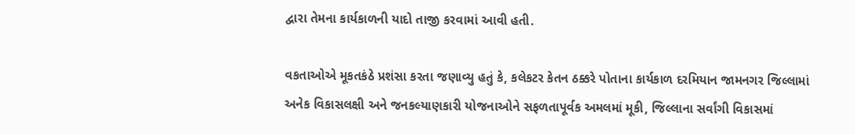દ્વારા તેમના કાર્યકાળની યાદો તાજી કરવામાં આવી હતી.

વકતાઓએ મૂકતકંઠે પ્રશંસા કરતા જણાવ્યુ હતું કે, કલેકટર કેતન ઠક્કરે પોતાના કાર્યકાળ દરમિયાન જામનગર જિલ્લામાં અનેક વિકાસલક્ષી અને જનકલ્યાણકારી યોજનાઓને સફળતાપૂર્વક અમલમાં મૂકી, જિલ્લાના સર્વાંગી વિકાસમાં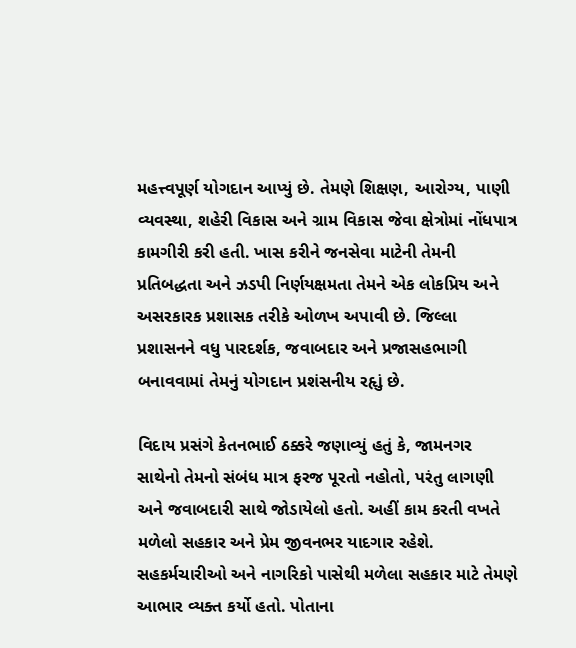મહત્ત્વપૂર્ણ યોગદાન આપ્યું છે. તેમણે શિક્ષણ, આરોગ્ય, પાણી વ્યવસ્થા, શહેરી વિકાસ અને ગ્રામ વિકાસ જેવા ક્ષેત્રોમાં નોંધપાત્ર કામગીરી કરી હતી. ખાસ કરીને જનસેવા માટેની તેમની પ્રતિબદ્ધતા અને ઝડપી નિર્ણયક્ષમતા તેમને એક લોકપ્રિય અને અસરકારક પ્રશાસક તરીકે ઓળખ અપાવી છે. જિલ્લા પ્રશાસનને વધુ પારદર્શક, જવાબદાર અને પ્રજાસહભાગી બનાવવામાં તેમનું યોગદાન પ્રશંસનીય રહૃાું છે.

વિદાય પ્રસંગે કેતનભાઈ ઠક્કરે જણાવ્યું હતું કે, જામનગર સાથેનો તેમનો સંબંધ માત્ર ફરજ પૂરતો નહોતો, પરંતુ લાગણી અને જવાબદારી સાથે જોડાયેલો હતો. અહીં કામ કરતી વખતે મળેલો સહકાર અને પ્રેમ જીવનભર યાદગાર રહેશે. સહકર્મચારીઓ અને નાગરિકો પાસેથી મળેલા સહકાર માટે તેમણે આભાર વ્યક્ત કર્યો હતો. પોતાના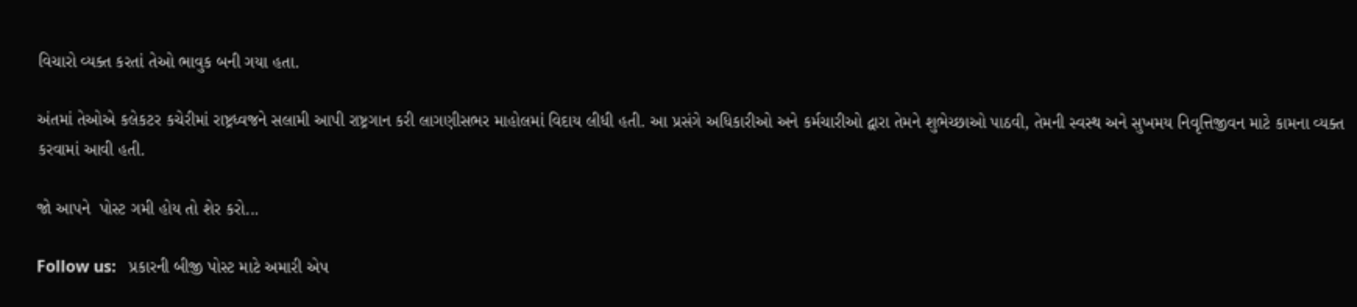વિચારો વ્યક્ત કરતાં તેઓ ભાવુક બની ગયા હતા.

અંતમાં તેઓએ કલેકટર કચેરીમાં રાષ્ટ્રધ્વજને સલામી આપી રાષ્ટ્રગાન કરી લાગણીસભર માહોલમાં વિદાય લીધી હતી. આ પ્રસંગે અધિકારીઓ અને કર્મચારીઓ દ્વારા તેમને શુભેચ્છાઓ પાઠવી, તેમની સ્વસ્થ અને સુખમય નિવૃત્તિજીવન માટે કામના વ્યક્ત કરવામાં આવી હતી.

જો આપને  પોસ્ટ ગમી હોય તો શેર કરો...

Follow us:   પ્રકારની બીજી પોસ્ટ માટે અમારી એપ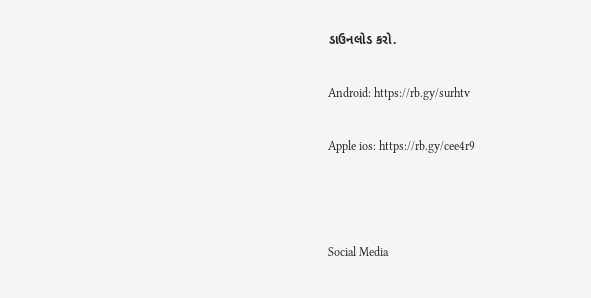ડાઉનલોડ કરો.

Android: https://rb.gy/surhtv

Apple ios: https://rb.gy/cee4r9



Social Media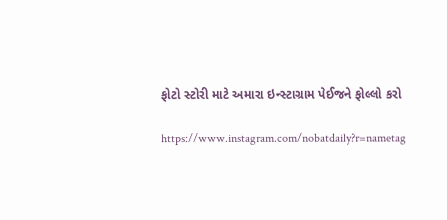ફોટો સ્ટોરી માટે અમારા ઇન્સ્ટાગ્રામ પેઈજને ફોલ્લો કરો

https://www.instagram.com/nobatdaily?r=nametag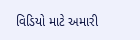વિડિયો માટે અમારી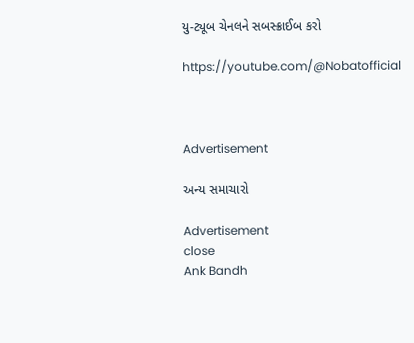યુ-ટ્યૂબ ચેનલને સબસ્ક્રાઈબ કરો

https://youtube.com/@Nobatofficial



Advertisement

અન્ય સમાચારો

Advertisement
close
Ank Bandh